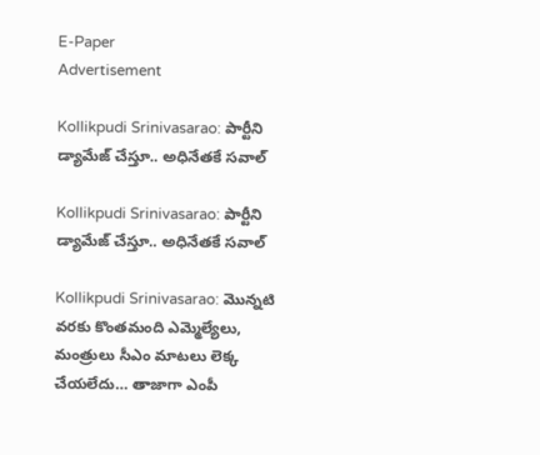E-Paper
Advertisement

Kollikpudi Srinivasarao: పార్టీని డ్యామేజ్ చేస్తూ.. అధినేతకే సవాల్

Kollikpudi Srinivasarao: పార్టీని డ్యామేజ్ చేస్తూ.. అధినేతకే సవాల్

Kollikpudi Srinivasarao: మొన్నటి వరకు కొంతమంది ఎమ్మెల్యేలు, మంత్రులు సీఎం మాటలు లెక్క చేయలేదు… తాజాగా ఎంపీ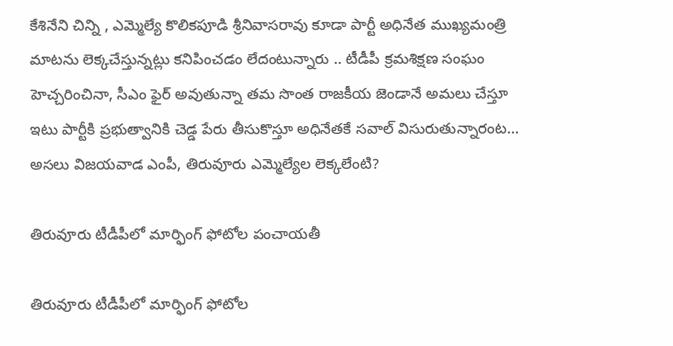కేశినేని చిన్ని , ఎమ్మెల్యే కొలికపూడి శ్రీనివాసరావు కూడా పార్టీ అధినేత ముఖ్యమంత్రి మాటను లెక్కచేస్తున్నట్లు కనిపించడం లేదంటున్నారు .. టీడీపీ క్రమశిక్షణ సంఘం హెచ్చరించినా, సీఎం ఫైర్ అవుతున్నా తమ సొంత రాజకీయ జెండానే అమలు చేస్తూ ఇటు పార్టీకి ప్రభుత్వానికి చెడ్డ పేరు తీసుకొస్తూ అధినేతకే సవాల్ విసురుతున్నారంట… అసలు విజయవాడ ఎంపీ, తిరువూరు ఎమ్మెల్యేల లెక్కలేంటి?

తిరువూరు టీడీపీలో మార్ఫింగ్ ఫోటోల పంచాయతీ

తిరువూరు టీడీపీలో మార్ఫింగ్ ఫోటోల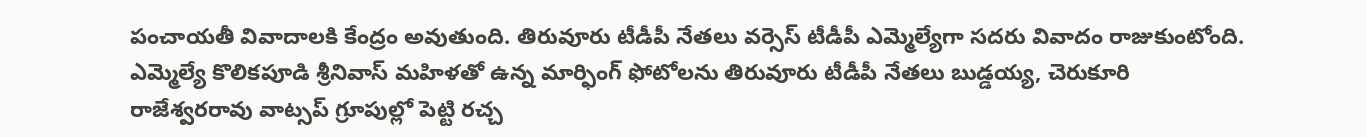పంచాయతీ వివాదాలకి కేంద్రం అవుతుంది. తిరువూరు టీడీపీ నేతలు వర్సెస్ టీడీపీ ఎమ్మెల్యేగా సదరు వివాదం రాజుకుంటోంది. ఎమ్మెల్యే కొలికపూడి శ్రీనివాస్ మహిళతో ఉన్న మార్ఫింగ్ ఫోటోలను తిరువూరు టీడీపీ నేతలు బుడ్డయ్య, చెరుకూరి రాజేశ్వరరావు వాట్సప్ గ్రూపుల్లో పెట్టి రచ్చ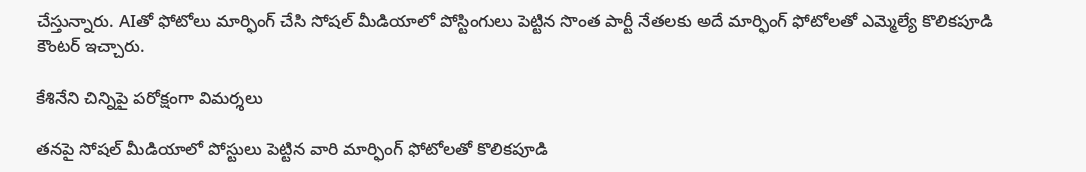చేస్తున్నారు. AIతో ఫోటోలు మార్ఫింగ్ చేసి సోషల్ మీడియాలో పోస్టింగులు పెట్టిన సొంత పార్టీ నేతలకు అదే మార్ఫింగ్ ఫోటోలతో ఎమ్మెల్యే కొలికపూడి కౌంటర్ ఇచ్చారు.

కేశినేని చిన్నిపై పరోక్షంగా విమర్శలు

తనపై సోషల్ మీడియాలో పోస్టులు పెట్టిన వారి మార్ఫింగ్ ఫోటోలతో కొలికపూడి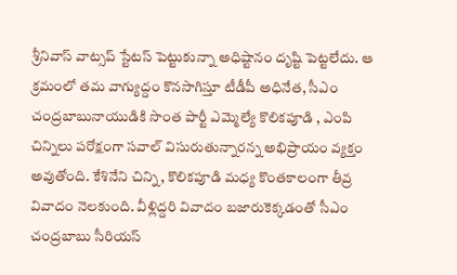శ్రీనివాస్ వాట్సప్ స్టేటస్ పెట్టుకున్నా అధిష్టానం దృష్టి పెట్టలేదు. ఆ క్రమంలో తమ వాగ్యుద్దం కొనసాగిస్తూ టీడీపీ అధినేత, సీఎం చంద్రబాబునాయుడికి సొంత పార్టీ ఎమ్మెల్యే కొలికపూడి , ఎంపి చిన్నిలు పరోక్షంగా సవాల్ విసురుతున్నారన్న అభిప్రాయం వ్యక్తం అవుతోంది. కేశినేని చిన్ని, కొలికపూడి మధ్య కొంతకాలంగా తీవ్ర వివాదం నెలకుంది. వీళ్లిద్దరి వివాదం బజారుకెక్కడంతో సీఎం చంద్రబాబు సీరియస్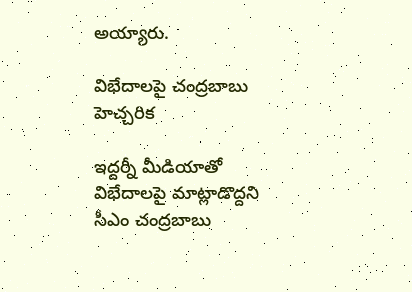అయ్యారు.

విభేదాలపై చంద్రబాబు హెచ్చరిక

ఇద్దర్నీ మీడియాతో విభేదాలపై మాట్లాడొద్దని సీఎం చంద్రబాబు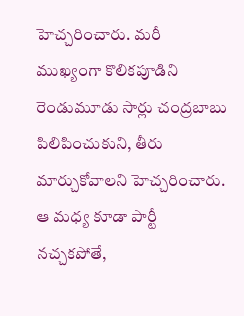హెచ్చరించారు. మరీ ముఖ్యంగా కొలికపూడిని రెండుమూడు సార్లు చంద్రబాబు పిలిపించుకుని, తీరు మార్చుకోవాలని హెచ్చరించారు. ఆ మధ్య కూడా పార్టీ నచ్చకపోతే,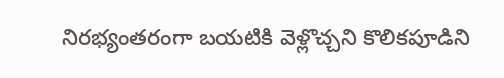నిరభ్యంతరంగా బయటికి వెళ్లొచ్చని కొలికపూడిని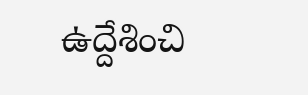ఉద్దేశించి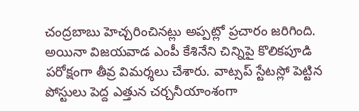చంద్రబాబు హెచ్చరించినట్లు అప్పట్లో ప్రచారం జరిగింది. అయినా విజయవాడ ఎంపీ కేశినేని చిన్నిపై కొలికపూడి పరోక్షంగా తీవ్ర విమర్శలు చేశారు. వాట్సప్ స్టేటస్లో పెట్టిన పోస్టులు పెద్ద ఎత్తున చర్చనీయాంశంగా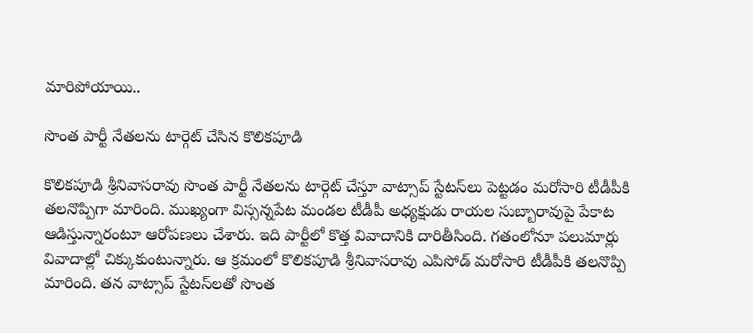మారిపోయాయి..

సొంత పార్టీ నేతలను టార్గెట్ చేసిన కొలికపూడి

కొలికపూడి శ్రీనివాసరావు సొంత పార్టీ నేతలను టార్గెట్ చేస్తూ వాట్సాప్ స్టేటస్‌లు పెట్టడం మరోసారి టీడీపీకి తలనొప్పిగా మారింది. ముఖ్యంగా విస్సన్నపేట మండల టీడీపీ అధ్యక్షుడు రాయల సుబ్బారావుపై పేకాట ఆడిస్తున్నారంటూ ఆరోపణలు చేశారు. ఇది పార్టీలో కొత్త వివాదానికి దారితీసింది. గతంలోనూ పలుమార్లు వివాదాల్లో చిక్కుకుంటున్నారు. ఆ క్రమంలో కొలికపూడి శ్రీనివాసరావు ఎపిసోడ్ మరోసారి టీడీపీకి తలనొప్పి మారింది. తన వాట్సాప్ స్టేటస్‌లతో సొంత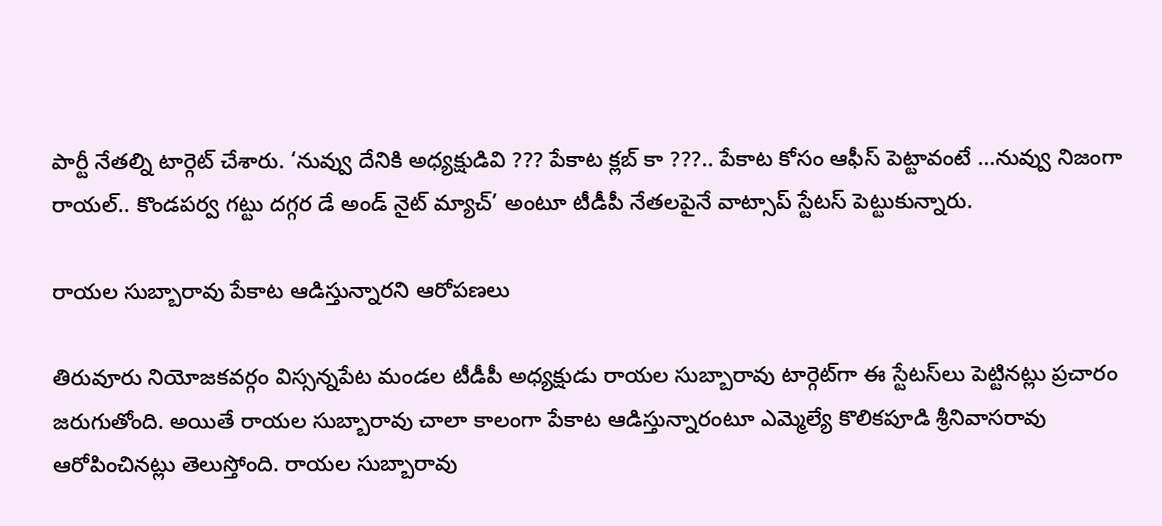పార్టీ నేతల్ని టార్గెట్ చేశారు. ‘నువ్వు దేనికి అధ్యక్షుడివి ??? పేకాట క్లబ్ కా ???.. పేకాట కోసం ఆఫీస్ పెట్టావంటే …నువ్వు నిజంగా రాయల్.. కొండపర్వ గట్టు దగ్గర డే అండ్ నైట్ మ్యాచ్’ అంటూ టీడీపీ నేతలపైనే వాట్సాప్ స్టేటస్ పెట్టుకున్నారు.

రాయల సుబ్బారావు పేకాట ఆడిస్తున్నారని ఆరోపణలు

తిరువూరు నియోజకవర్గం విస్సన్నపేట మండల టీడీపీ అధ్యక్షుడు రాయల సుబ్బారావు టార్గెట్‌గా ఈ స్టేటస్‌లు పెట్టినట్లు ప్రచారం జరుగుతోంది. అయితే రాయల సుబ్బారావు చాలా కాలంగా పేకాట ఆడిస్తున్నారంటూ ఎమ్మెల్యే కొలికపూడి శ్రీనివాసరావు ఆరోపించినట్లు తెలుస్తోంది. రాయల సుబ్బారావు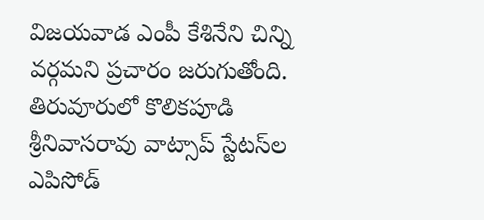విజయవాడ ఎంపీ కేశినేని చిన్ని వర్గమని ప్రచారం జరుగుతోంది. తిరువూరులో కొలికపూడి శ్రీనివాసరావు వాట్సాప్ స్టేటస్‌ల ఎపిసోడ్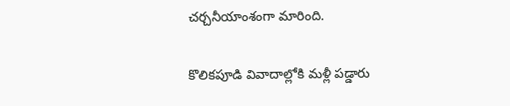చర్చనీయాంశంగా మారింది.

కొలికపూడి వివాదాల్లోకి మళ్లీ పడ్డారు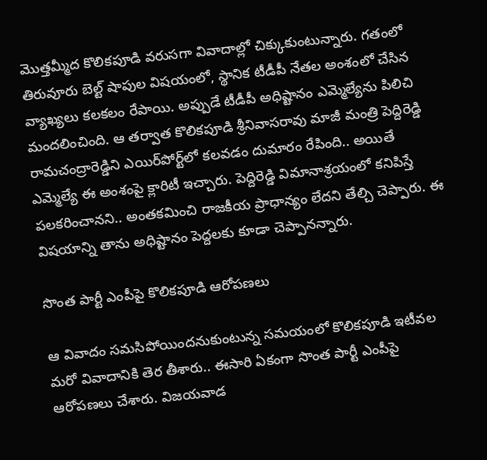మొత్తమ్మీద కొలికపూడి వరుసగా వివాదాల్లో చిక్కుకుంటున్నారు. గతంలో తిరువూరు బెల్ట్ షాపుల విషయంలో, స్థానిక టీడీపీ నేతల అంశంలో చేసిన వ్యాఖ్యలు కలకలం రేపాయి. అప్పుడే టీడీపీ అధిష్టానం ఎమ్మెల్యేను పిలిచి మందలించింది. ఆ తర్వాత కొలికపూడి శ్రీనివాసరావు మాజీ మంత్రి పెద్దిరెడ్డి రామచంద్రారెడ్డిని ఎయిర్‌పోర్ట్‌లో కలవడం దుమారం రేపింది.. అయితే ఎమ్మెల్యే ఈ అంశంపై క్లారిటీ ఇచ్చారు. పెద్దిరెడ్డి విమానాశ్రయంలో కనిపిస్తే పలకరించానని.. అంతకమించి రాజకీయ ప్రాధాన్యం లేదని తేల్చి చెప్పారు. ఈ విషయాన్ని తాను అధిష్టానం పెద్దలకు కూడా చెప్పానన్నారు.

సొంత పార్టీ ఎంపీపై కొలికపూడి ఆరోపణలు

ఆ వివాదం సమసిపోయిందనుకుంటున్న సమయంలో కొలికపూడి ఇటీవల మరో వివాదానికి తెర తీశారు.. ఈసారి ఏకంగా సొంత పార్టీ ఎంపీపై ఆరోపణలు చేశారు. విజయవాడ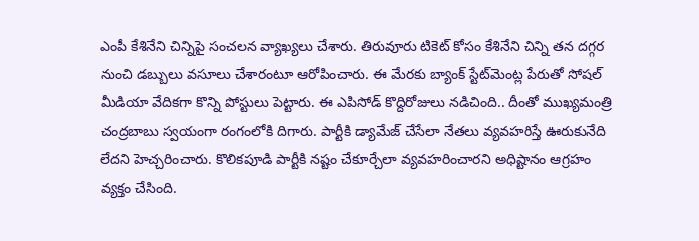ఎంపీ కేశినేని చిన్నిపై సంచలన వ్యాఖ్యలు చేశారు. తిరువూరు టికెట్ కోసం కేశినేని చిన్ని తన దగ్గర నుంచి డబ్బులు వసూలు చేశారంటూ ఆరోపించారు. ఈ మేరకు బ్యాంక్ స్టేట్‌మెంట్ల పేరుతో సోషల్ మీడియా వేదికగా కొన్ని పోస్టులు పెట్టారు. ఈ ఎపిసోడ్‌ కొద్దిరోజులు నడిచింది.. దీంతో ముఖ్యమంత్రి చంద్రబాబు స్వయంగా రంగంలోకి దిగారు. పార్టీకి డ్యామేజ్ చేసేలా నేతలు వ్యవహరిస్తే ఊరుకునేది లేదని హెచ్చరించారు. కొలికపూడి పార్టీకి నష్టం చేకూర్చేలా వ్యవహరించారని అధిష్టానం ఆగ్రహం వ్యక్తం చేసింది.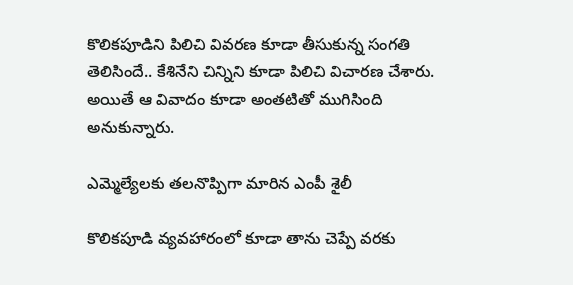కొలికపూడిని పిలిచి వివరణ కూడా తీసుకున్న సంగతి తెలిసిందే.. కేశినేని చిన్నిని కూడా పిలిచి విచారణ చేశారు. అయితే ఆ వివాదం కూడా అంతటితో ముగిసింది అనుకున్నారు.

ఎమ్మెల్యేలకు తలనొప్పిగా మారిన ఎంపీ శైలీ

కొలికపూడి వ్యవహారంలో కూడా తాను చెప్పే వరకు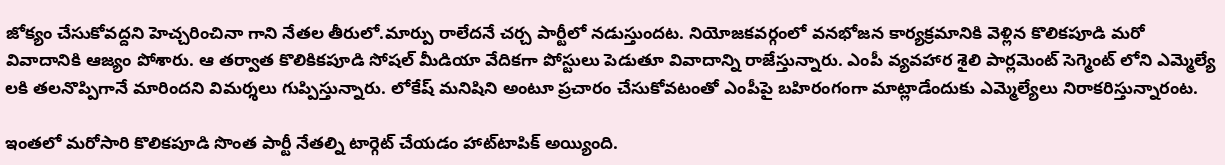జోక్యం చేసుకోవద్దని హెచ్చరించినా గాని నేతల తీరులో.మార్పు రాలేదనే చర్చ పార్టీలో నడుస్తుందట. నియోజకవర్గంలో వనభోజన కార్యక్రమానికి వెళ్లిన కొలికపూడి మరో వివాదానికి ఆజ్యం పోశారు. ఆ తర్వాత కొలికికపూడి సోషల్ మీడియా వేదికగా పోస్టులు పెడుతూ వివాదాన్ని రాజేస్తున్నారు. ఎంపీ వ్యవహార శైలి పార్లమెంట్ సెగ్మెంట్ లోని ఎమ్మెల్యే లకి తలనొప్పిగానే మారిందని విమర్శలు గుప్పిస్తున్నారు. లోకేష్ మనిషిని అంటూ ప్రచారం చేసుకోవటంతో ఎంపీపై బహిరంగంగా మాట్లాడేందుకు ఎమ్మెల్యేలు నిరాకరిస్తున్నారంట.

ఇంతలో మరోసారి కొలికపూడి సొంత పార్టీ నేతల్ని టార్గెట్ చేయడం హాట్‌టాపిక్ అయ్యింది.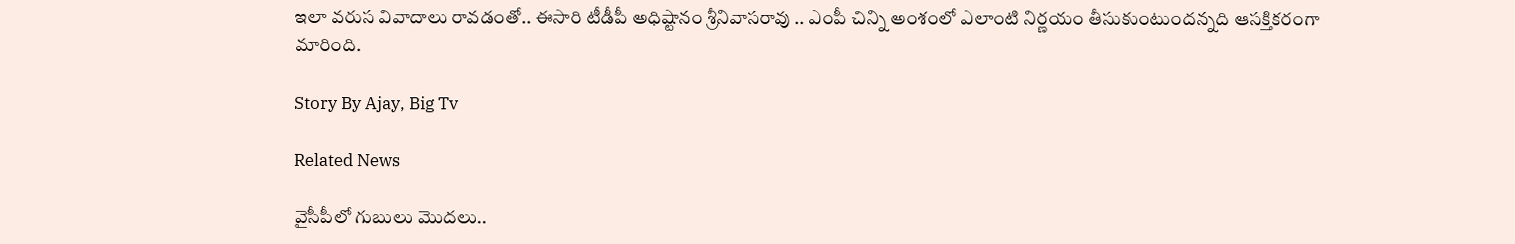ఇలా వరుస వివాదాలు రావడంతో.. ఈసారి టీడీపీ అధిష్టానం శ్రీనివాసరావు .. ఎంపీ చిన్ని అంశంలో ఎలాంటి నిర్ణయం తీసుకుంటుందన్నది ఆసక్తికరంగా మారింది.

Story By Ajay, Big Tv

Related News

వైసీపీలో గుబులు మొదలు..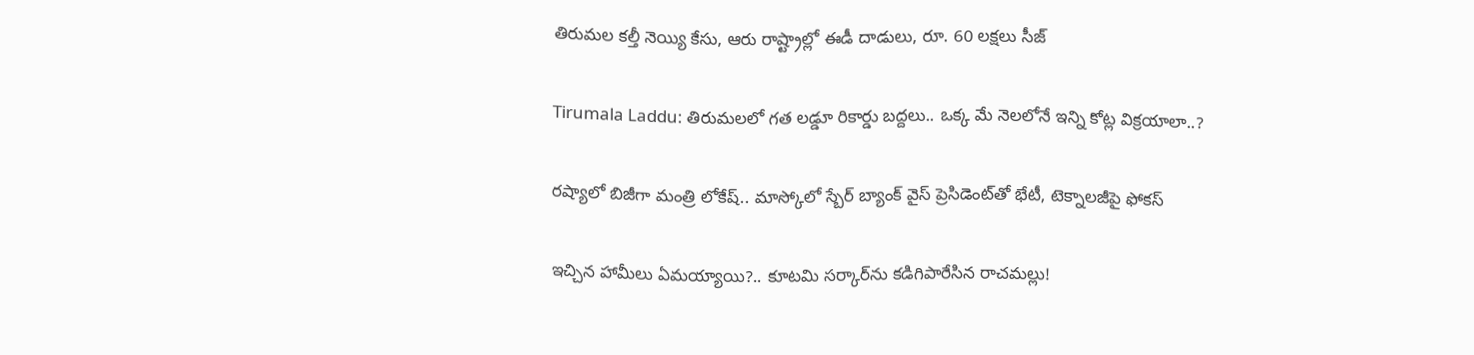తిరుమల కల్తీ నెయ్యి కేసు, ఆరు రాష్ట్రాల్లో ఈడీ దాడులు, రూ. 60 లక్షలు సీజ్

Tirumala Laddu: తిరుమలలో గత లడ్డూ రికార్డు బద్దలు.. ఒక్క మే నెలలోనే ఇన్ని కోట్ల విక్రయాలా..?

రష్యాలో బిజీగా మంత్రి లోకేష్.. మాస్కోలో స్బేర్‌ బ్యాంక్ వైస్ ప్రెసిడెంట్‌తో భేటీ, టెక్నాలజీపై ఫోకస్

ఇచ్చిన హామీలు ఏమయ్యాయి?.. కూటమి సర్కార్‌ను కడిగిపారేసిన రాచమల్లు!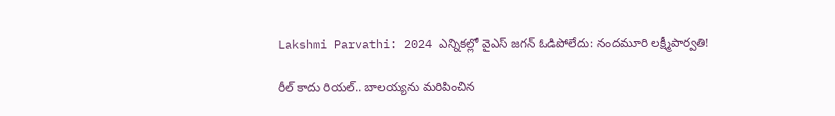Lakshmi Parvathi: 2024 ఎన్నికల్లో వైఎస్ జగన్ ఓడిపోలేదు: నందమూరి లక్ష్మీపార్వతి!

రీల్ కాదు రియల్.. బాలయ్యను మరిపించిన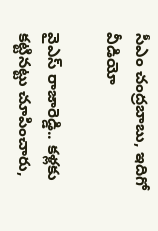సీఎం చంద్రబాబు, ఇదిగో వీడియో

వైఎస్ రాజారెడ్డి.. కళ్లకు కట్టినట్టు చూపించారు,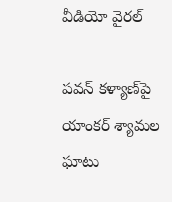వీడియో వైరల్

పవన్ కళ్యాణ్‌పై యాంకర్ శ్యామల ఘాటు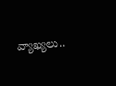వ్యాఖ్యలు..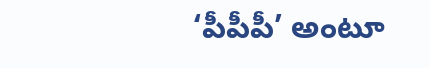‘పీపీపీ’ అంటూ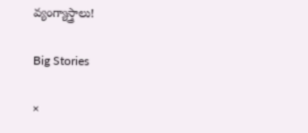వ్యంగ్యాస్త్రాలు!

Big Stories

×